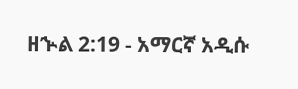ዘኍል 2:19 - አማርኛ አዲሱ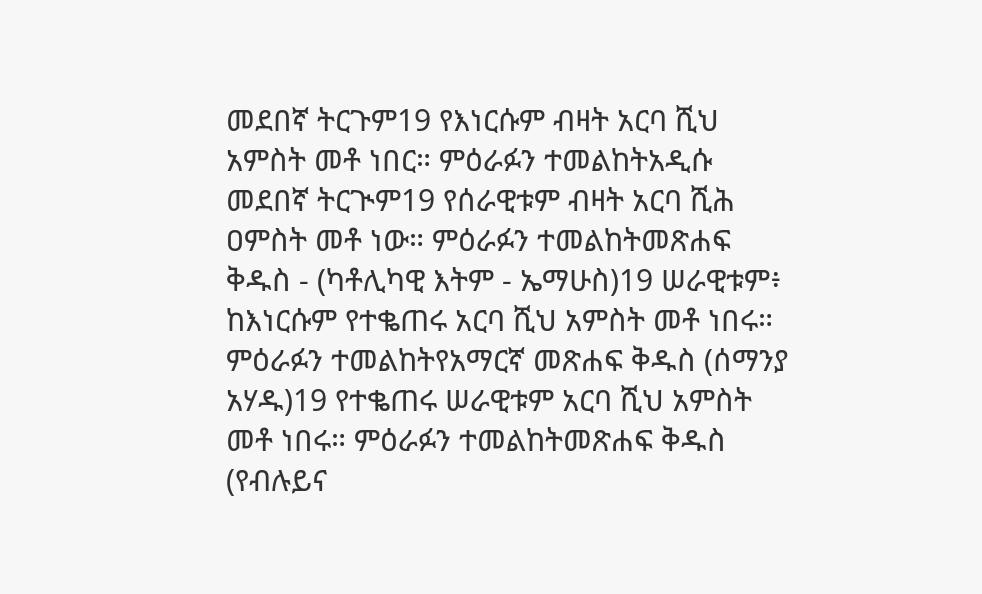መደበኛ ትርጉም19 የእነርሱም ብዛት አርባ ሺህ አምስት መቶ ነበር። ምዕራፉን ተመልከትአዲሱ መደበኛ ትርጒም19 የሰራዊቱም ብዛት አርባ ሺሕ ዐምስት መቶ ነው። ምዕራፉን ተመልከትመጽሐፍ ቅዱስ - (ካቶሊካዊ እትም - ኤማሁስ)19 ሠራዊቱም፥ ከእነርሱም የተቈጠሩ አርባ ሺህ አምስት መቶ ነበሩ። ምዕራፉን ተመልከትየአማርኛ መጽሐፍ ቅዱስ (ሰማንያ አሃዱ)19 የተቈጠሩ ሠራዊቱም አርባ ሺህ አምስት መቶ ነበሩ። ምዕራፉን ተመልከትመጽሐፍ ቅዱስ (የብሉይና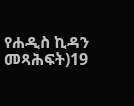የሐዲስ ኪዳን መጻሕፍት)19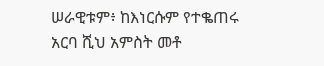ሠራዊቱም፥ ከእነርሱም የተቈጠሩ አርባ ሺህ አምስት መቶ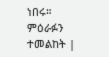ነበሩ። ምዕራፉን ተመልከት |